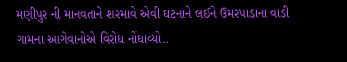મણીપુર ની માનવતાને શરમાવે એવી ઘટનાને લઈને ઉમરપાડાના વાડી ગામના આગેવાનોએ વિરોધ નોંધાવ્યો..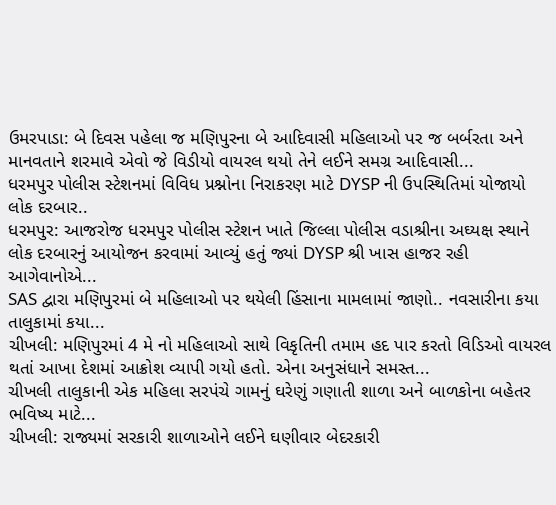ઉમરપાડા: બે દિવસ પહેલા જ મણિપુરના બે આદિવાસી મહિલાઓ પર જ બર્બરતા અને માનવતાને શરમાવે એવો જે વિડીયો વાયરલ થયો તેને લઈને સમગ્ર આદિવાસી...
ધરમપુર પોલીસ સ્ટેશનમાં વિવિધ પ્રશ્નોના નિરાકરણ માટે DYSP ની ઉપસ્થિતિમાં યોજાયો લોક દરબાર..
ધરમપુર: આજરોજ ધરમપુર પોલીસ સ્ટેશન ખાતે જિલ્લા પોલીસ વડાશ્રીના અઘ્યક્ષ સ્થાને લોક દરબારનું આયોજન કરવામાં આવ્યું હતું જ્યાં DYSP શ્રી ખાસ હાજર રહી આગેવાનોએ...
SAS દ્વારા મણિપુરમાં બે મહિલાઓ પર થયેલી હિંસાના મામલામાં જાણો.. નવસારીના કયા તાલુકામાં કયા...
ચીખલી: મણિપુરમાં 4 મે નો મહિલાઓ સાથે વિકૃતિની તમામ હદ પાર કરતો વિડિઓ વાયરલ થતાં આખા દેશમાં આક્રોશ વ્યાપી ગયો હતો. એના અનુસંધાને સમસ્ત...
ચીખલી તાલુકાની એક મહિલા સરપંચે ગામનું ઘરેણું ગણાતી શાળા અને બાળકોના બહેતર ભવિષ્ય માટે...
ચીખલી: રાજ્યમાં સરકારી શાળાઓને લઈને ઘણીવાર બેદરકારી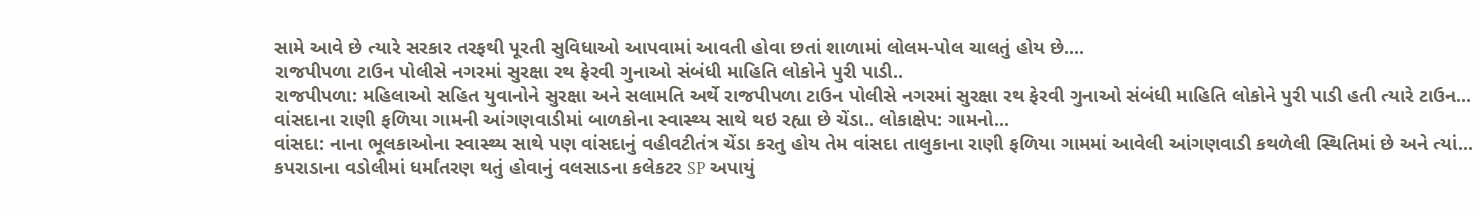સામે આવે છે ત્યારે સરકાર તરફથી પૂરતી સુવિધાઓ આપવામાં આવતી હોવા છતાં શાળામાં લોલમ-પોલ ચાલતું હોય છે....
રાજપીપળા ટાઉન પોલીસે નગરમાં સુરક્ષા રથ ફેરવી ગુનાઓ સંબંધી માહિતિ લોકોને પુરી પાડી..
રાજપીપળા: મહિલાઓ સહિત યુવાનોને સુરક્ષા અને સલામતિ અર્થે રાજપીપળા ટાઉન પોલીસે નગરમાં સુરક્ષા રથ ફેરવી ગુનાઓ સંબંધી માહિતિ લોકોને પુરી પાડી હતી ત્યારે ટાઉન...
વાંસદાના રાણી ફળિયા ગામની આંગણવાડીમાં બાળકોના સ્વાસ્થ્ય સાથે થઇ રહ્યા છે ચેંડા.. લોકાક્ષેપ: ગામનો...
વાંસદા: નાના ભૂલકાઓના સ્વાસ્થ્ય સાથે પણ વાંસદાનું વહીવટીતંત્ર ચેંડા કરતુ હોય તેમ વાંસદા તાલુકાના રાણી ફળિયા ગામમાં આવેલી આંગણવાડી કથળેલી સ્થિતિમાં છે અને ત્યાં...
કપરાડાના વડોલીમાં ધર્માંતરણ થતું હોવાનું વલસાડના કલેકટર SP અપાયું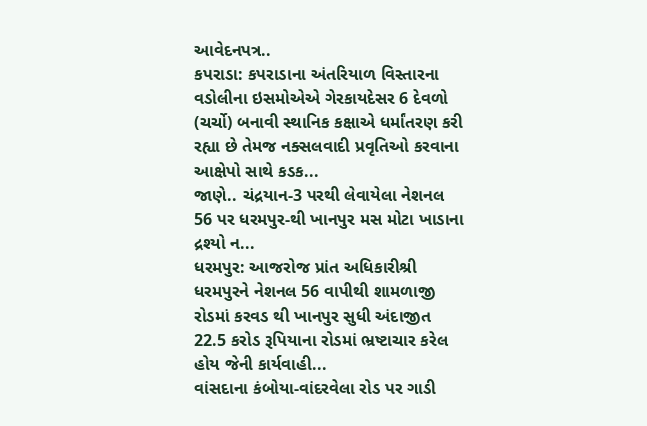આવેદનપત્ર..
કપરાડા: કપરાડાના અંતરિયાળ વિસ્તારના વડોલીના ઇસમોએએ ગેરકાયદેસર 6 દેવળો (ચર્ચો) બનાવી સ્થાનિક કક્ષાએ ધર્માંતરણ કરી રહ્યા છે તેમજ નક્સલવાદી પ્રવૃતિઓ કરવાના આક્ષેપો સાથે કડક...
જાણે.. ચંદ્રયાન-3 પરથી લેવાયેલા નેશનલ 56 પર ધરમપુર-થી ખાનપુર મસ મોટા ખાડાના દ્રશ્યો ન...
ધરમપુર: આજરોજ પ્રાંત અધિકારીશ્રી ધરમપુરને નેશનલ 56 વાપીથી શામળાજી રોડમાં કરવડ થી ખાનપુર સુધી અંદાજીત 22.5 કરોડ રૂપિયાના રોડમાં ભ્રષ્ટાચાર કરેલ હોય જેની કાર્યવાહી...
વાંસદાના કંબોયા-વાંદરવેલા રોડ પર ગાડી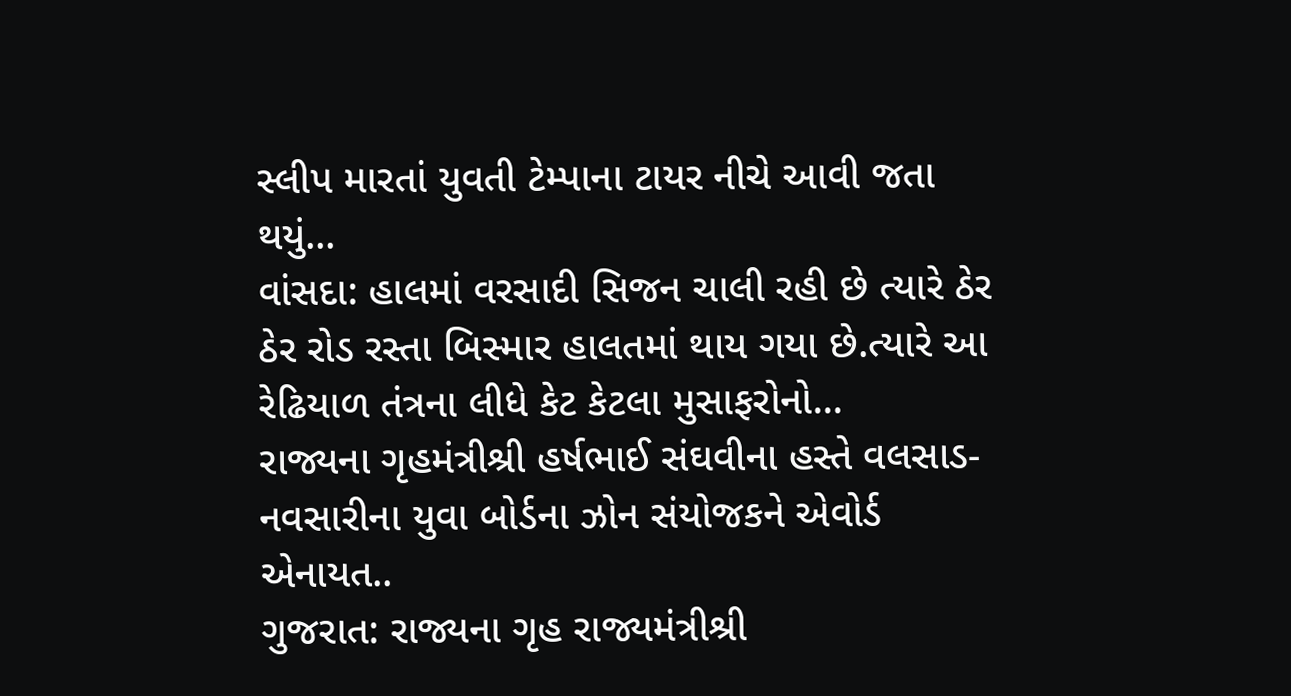સ્લીપ મારતાં યુવતી ટેમ્પાના ટાયર નીચે આવી જતા થયું...
વાંસદા: હાલમાં વરસાદી સિજન ચાલી રહી છે ત્યારે ઠેર ઠેર રોડ રસ્તા બિસ્માર હાલતમાં થાય ગયા છે.ત્યારે આ રેઢિયાળ તંત્રના લીધે કેટ કેટલા મુસાફરોનો...
રાજ્યના ગૃહમંત્રીશ્રી હર્ષભાઈ સંઘવીના હસ્તે વલસાડ- નવસારીના યુવા બોર્ડના ઝોન સંયોજકને એવોર્ડ એનાયત..
ગુજરાત: રાજ્યના ગૃહ રાજ્યમંત્રીશ્રી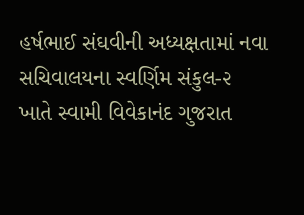હર્ષભાઈ સંઘવીની અધ્યક્ષતામાં નવા સચિવાલયના સ્વર્ણિમ સંકુલ-૨ ખાતે સ્વામી વિવેકાનંદ ગુજરાત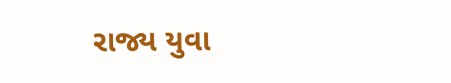રાજ્ય યુવા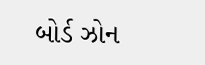બોર્ડ ઝોન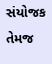સંયોજક તેમજ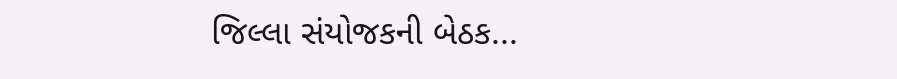જિલ્લા સંયોજકની બેઠક...